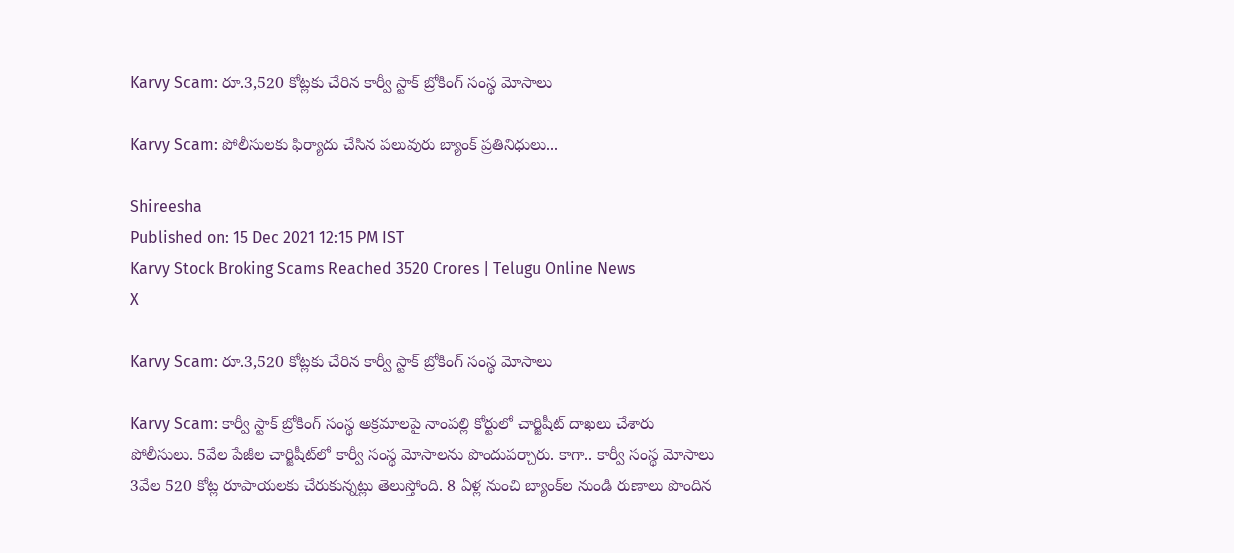Karvy Scam: రూ.3,520 కోట్లకు చేరిన కార్వీ స్టాక్ బ్రోకింగ్ సంస్థ మోసాలు

Karvy Scam: పోలీసులకు ఫిర్యాదు చేసిన పలువురు బ్యాంక్ ప్రతినిధులు...

Shireesha
Published on: 15 Dec 2021 12:15 PM IST
Karvy Stock Broking Scams Reached 3520 Crores | Telugu Online News
X

Karvy Scam: రూ.3,520 కోట్లకు చేరిన కార్వీ స్టాక్ బ్రోకింగ్ సంస్థ మోసాలు

Karvy Scam: కార్వీ స్టాక్‌ బ్రోకింగ్‌ సంస్థ అక్రమాలపై నాంపల్లి కోర్టులో చార్జిషీట్‌ దాఖలు చేశారు పోలీసులు. 5వేల పేజీల చార్జిషీట్‌లో కార్వీ సంస్థ మోసాలను పొందుపర్చారు. కాగా.. కార్వీ సంస్థ మోసాలు 3వేల 520 కోట్ల రూపాయలకు చేరుకున్నట్లు తెలుస్తోంది. 8 ఏళ్ల నుంచి బ్యాంక్‌ల నుండి రుణాలు పొందిన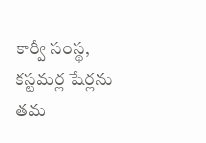కార్వీ సంస్థ, కస్టమర్ల షేర్లను తమ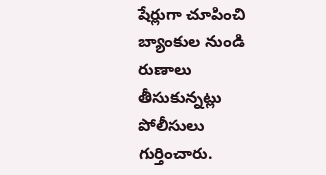షేర్లుగా చూపించి బ్యాంకుల నుండి రుణాలు తీసుకున్నట్లు పోలీసులు గుర్తించారు.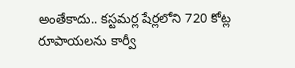అంతేకాదు.. కస్టమర్ల షేర్లలోని 720 కోట్ల రూపాయలను కార్వీ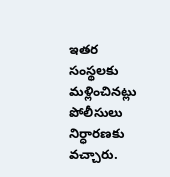ఇతర సంస్థలకు మళ్లించినట్లు పోలీసులు నిర్ధారణకు వచ్చారు.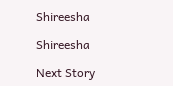Shireesha

Shireesha

Next Story